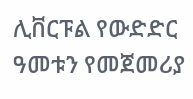ሊቨርፑል የውድድር ዓመቱን የመጀመሪያ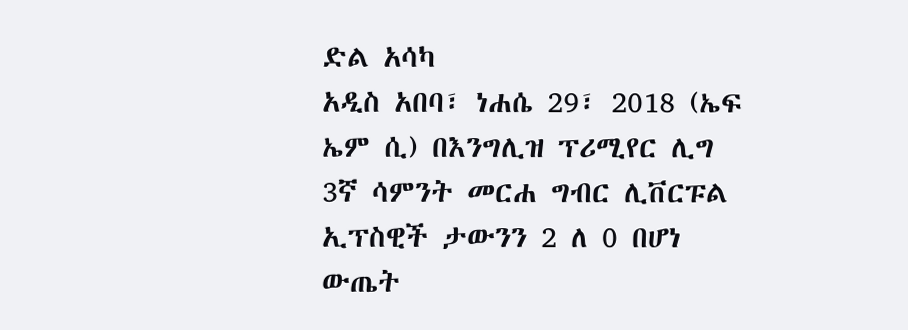ድል አሳካ
አዲስ አበባ፣ ነሐሴ 29፣ 2018 (ኤፍ ኤም ሲ) በእንግሊዝ ፕሪሚየር ሊግ 3ኛ ሳምንት መርሐ ግብር ሊቨርፑል ኢፕስዊች ታውንን 2 ለ 0 በሆነ ውጤት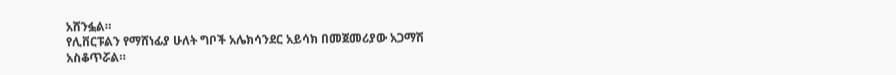አሸንፏል።
የሊቨርፑልን የማሸነፊያ ሁለት ግቦች አሌክሳንደር አይሳክ በመጀመሪያው አጋማሽ አስቆጥሯል።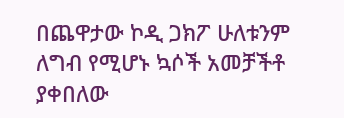በጨዋታው ኮዲ ጋክፖ ሁለቱንም ለግብ የሚሆኑ ኳሶች አመቻችቶ ያቀበለው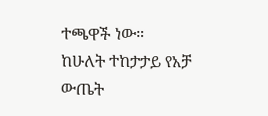ተጫዋች ነው።
ከሁለት ተከታታይ የአቻ ውጤት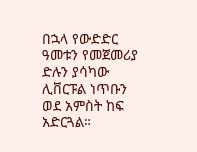በኋላ የውድድር ዓመቱን የመጀመሪያ ድሉን ያሳካው ሊቨርፑል ነጥቡን ወደ አምስት ከፍ አድርጓል።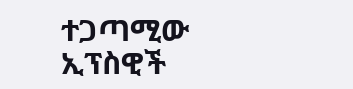ተጋጣሚው ኢፕስዊች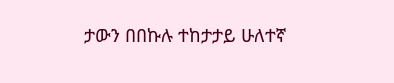ታውን በበኩሉ ተከታታይ ሁለተኛ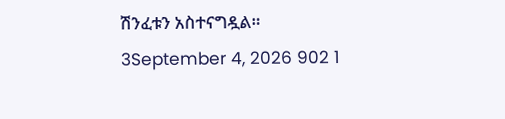ሽንፈቱን አስተናግዷል።
3September 4, 2026 902 1